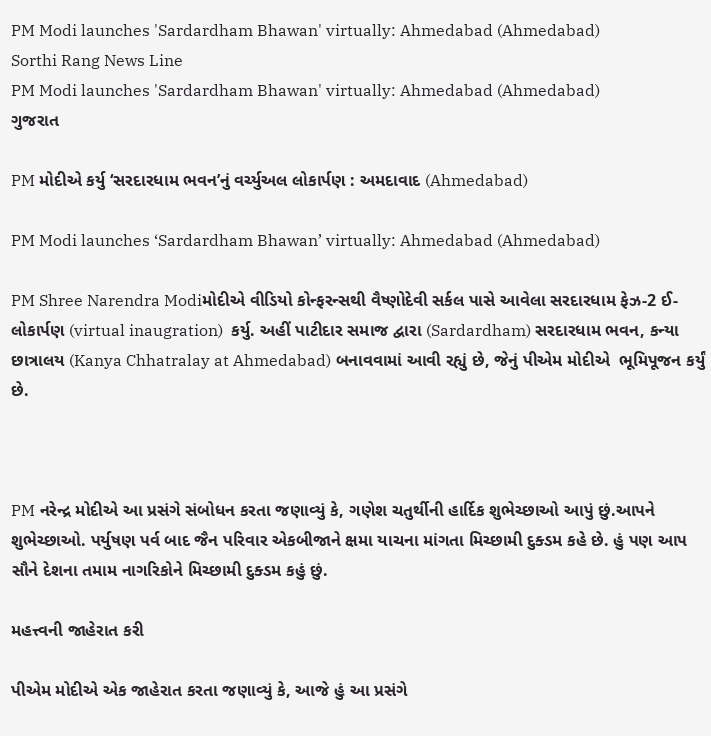PM Modi launches 'Sardardham Bhawan' virtually: Ahmedabad (Ahmedabad)
Sorthi Rang News Line
PM Modi launches 'Sardardham Bhawan' virtually: Ahmedabad (Ahmedabad)
ગુજરાત

PM મોદીએ કર્યુ ‘સરદારધામ ભવન’નું વર્ચ્યુઅલ લોકાર્પણ : અમદાવાદ (Ahmedabad)

PM Modi launches ‘Sardardham Bhawan’ virtually: Ahmedabad (Ahmedabad)

PM Shree Narendra Modiમોદીએ વીડિયો કોન્ફરન્સથી વૈષ્ણોદેવી સર્કલ પાસે આવેલા સરદારધામ ફેઝ-2 ઈ-લોકાર્પણ (virtual inaugration)  કર્યુ. અહીં પાટીદાર સમાજ દ્વારા (Sardardham) સરદારધામ ભવન, કન્યા છાત્રાલય (Kanya Chhatralay at Ahmedabad) બનાવવામાં આવી રહ્યું છે, જેનું પીએમ મોદીએ  ભૂમિપૂજન કર્યું છે.



PM નરેન્દ્ર મોદીએ આ પ્રસંગે સંબોધન કરતા જણાવ્યું કે, ગણેશ ચતુર્થીની હાર્દિક શુભેચ્છાઓ આપું છું.આપને શુભેચ્છાઓ. પર્યુષણ પર્વ બાદ જૈન પરિવાર એકબીજાને ક્ષમા યાચના માંગતા મિચ્છામી દુક્ડમ કહે છે. હું પણ આપ સૌને દેશના તમામ નાગરિકોને મિચ્છામી દુક્ડમ કહું છું.

મહત્ત્વની જાહેરાત કરી

પીએમ મોદીએ એક જાહેરાત કરતા જણાવ્યું કે, આજે હું આ પ્રસંગે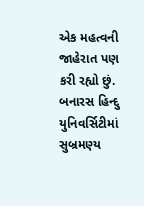એક મહત્વની જાહેરાત પણ કરી રહ્યો છું. બનારસ હિન્દુ યુનિવર્સિટીમાં સુબ્રમણ્ય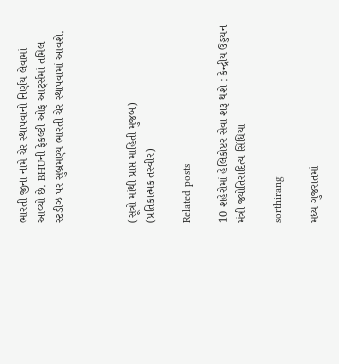ભારતી જીના નામે ચેર સ્થાપવાનો નિર્ણય લેવામાં આવ્યો છે. BHUની ફેકલ્ટી ઓફ આર્ટ્સમાં તમિલ સ્ટડીઝ પર સુબ્રમણ્ય ભારતી ચેર સ્થાપવામાં આવશે.



(સૂત્રો માંથી પ્રાપ્ત માહિતી મુજબ)
(પ્રતિકાત્મક તસ્વીર)

Related posts

10 શહેરોમાં હેલિકોપ્ટર સેવા શરૂ થશે : કેન્દ્રીય ઉડ્ડયન મંત્રી જ્યોતિરાદિત્ય સિંધિયા

sorthirang

મધ્ય ગુજરાતમાં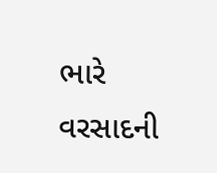ભારે વરસાદની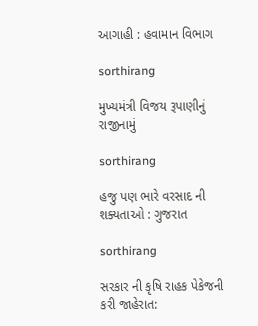આગાહી : હવામાન વિભાગ

sorthirang

મુખ્યમંત્રી વિજય રૂપાણીનું રાજીનામું

sorthirang

હજુ પણ ભારે વરસાદ ની શક્યતાઓ : ગુજરાત

sorthirang

સરકાર ની કૃષિ રાહક પેકેજની કરી જાહેરાત: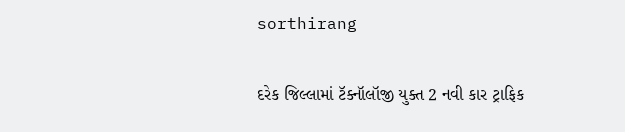sorthirang

દરેક જિલ્લામાં ટૅક્નૉલૉજી યુક્ત 2 નવી કાર ટ્રાફિક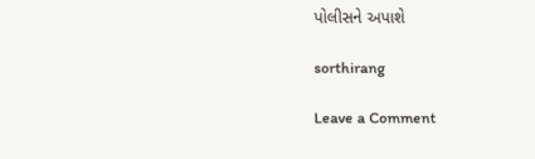પોલીસને અપાશે

sorthirang

Leave a Comment